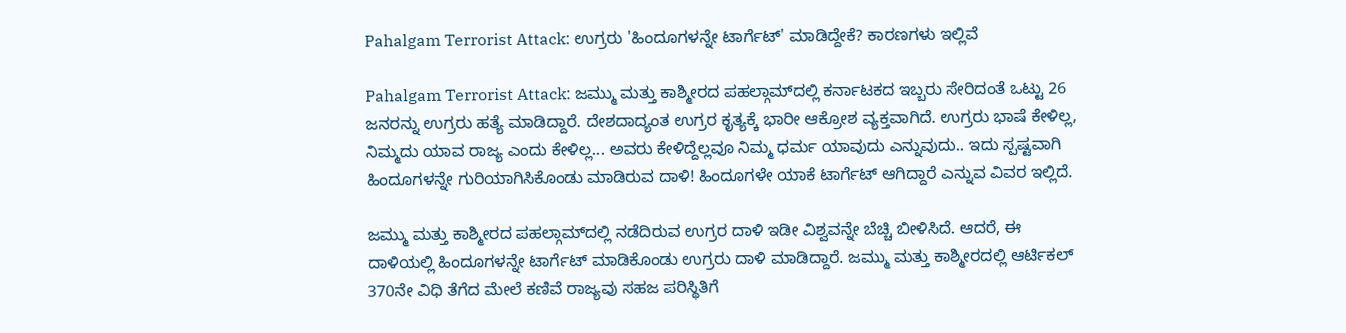Pahalgam Terrorist Attack: ಉಗ್ರರು 'ಹಿಂದೂಗಳನ್ನೇ ಟಾರ್ಗೆಟ್‌' ಮಾಡಿದ್ದೇಕೆ? ಕಾರಣಗಳು ಇಲ್ಲಿವೆ

Pahalgam Terrorist Attack: ಜಮ್ಮು ಮತ್ತು ಕಾಶ್ಮೀರದ ಪಹಲ್ಗಾಮ್‌ದಲ್ಲಿ ಕರ್ನಾಟಕದ ಇಬ್ಬರು ಸೇರಿದಂತೆ ಒಟ್ಟು 26 ಜನರನ್ನು ಉಗ್ರರು ಹತ್ಯೆ ಮಾಡಿದ್ದಾರೆ. ದೇಶದಾದ್ಯಂತ ಉಗ್ರರ ಕೃತ್ಯಕ್ಕೆ ಭಾರೀ ಆಕ್ರೋಶ ವ್ಯಕ್ತವಾಗಿದೆ. ಉಗ್ರರು ಭಾಷೆ ಕೇಳಿಲ್ಲ, ನಿಮ್ಮದು ಯಾವ ರಾಜ್ಯ ಎಂದು ಕೇಳಿಲ್ಲ... ಅವರು ಕೇಳಿದ್ದೆಲ್ಲವೂ ನಿಮ್ಮ ಧರ್ಮ ಯಾವುದು ಎನ್ನುವುದು.. ಇದು ಸ್ಪಷ್ಟವಾಗಿ ಹಿಂದೂಗಳನ್ನೇ ಗುರಿಯಾಗಿಸಿಕೊಂಡು ಮಾಡಿರುವ ದಾಳಿ! ಹಿಂದೂಗಳೇ ಯಾಕೆ ಟಾರ್ಗೆಟ್‌ ಆಗಿದ್ದಾರೆ ಎನ್ನುವ ವಿವರ ಇಲ್ಲಿದೆ.

ಜಮ್ಮು ಮತ್ತು ಕಾಶ್ಮೀರದ ಪಹಲ್ಗಾಮ್‌ದಲ್ಲಿ ನಡೆದಿರುವ ಉಗ್ರರ ದಾಳಿ ಇಡೀ ವಿಶ್ವವನ್ನೇ ಬೆಚ್ಚಿ ಬೀಳಿಸಿದೆ. ಆದರೆ, ಈ ದಾಳಿಯಲ್ಲಿ ಹಿಂದೂಗಳನ್ನೇ ಟಾರ್ಗೆಟ್‌ ಮಾಡಿಕೊಂಡು ಉಗ್ರರು ದಾಳಿ ಮಾಡಿದ್ದಾರೆ. ಜಮ್ಮು ಮತ್ತು ಕಾಶ್ಮೀರದಲ್ಲಿ ಆರ್ಟಿಕಲ್ 370ನೇ ವಿಧಿ ತೆಗೆದ ಮೇಲೆ ಕಣಿವೆ ರಾಜ್ಯವು ಸಹಜ ಪರಿಸ್ಥಿತಿಗೆ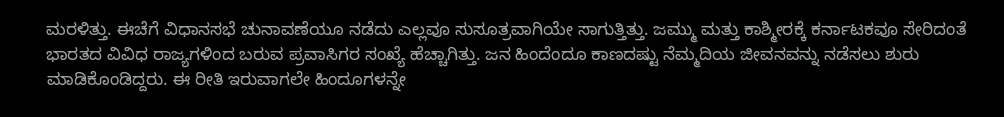ಮರಳಿತ್ತು. ಈಚೆಗೆ ವಿಧಾನಸಭೆ ಚುನಾವಣೆಯೂ ನಡೆದು ಎಲ್ಲವೂ ಸುಸೂತ್ರವಾಗಿಯೇ ಸಾಗುತ್ತಿತ್ತು. ಜಮ್ಮು ಮತ್ತು ಕಾಶ್ಮೀರಕ್ಕೆ ಕರ್ನಾಟಕವೂ ಸೇರಿದಂತೆ ಭಾರತದ ವಿವಿಧ ರಾಜ್ಯಗಳಿಂದ ಬರುವ ಪ್ರವಾಸಿಗರ ಸಂಖ್ಯೆ ಹೆಚ್ಚಾಗಿತ್ತು. ಜನ ಹಿಂದೆಂದೂ ಕಾಣದಷ್ಟು ನೆಮ್ಮದಿಯ ಜೀವನವನ್ನು ನಡೆಸಲು ಶುರು ಮಾಡಿಕೊಂಡಿದ್ದರು. ಈ ರೀತಿ ಇರುವಾಗಲೇ ಹಿಂದೂಗಳನ್ನೇ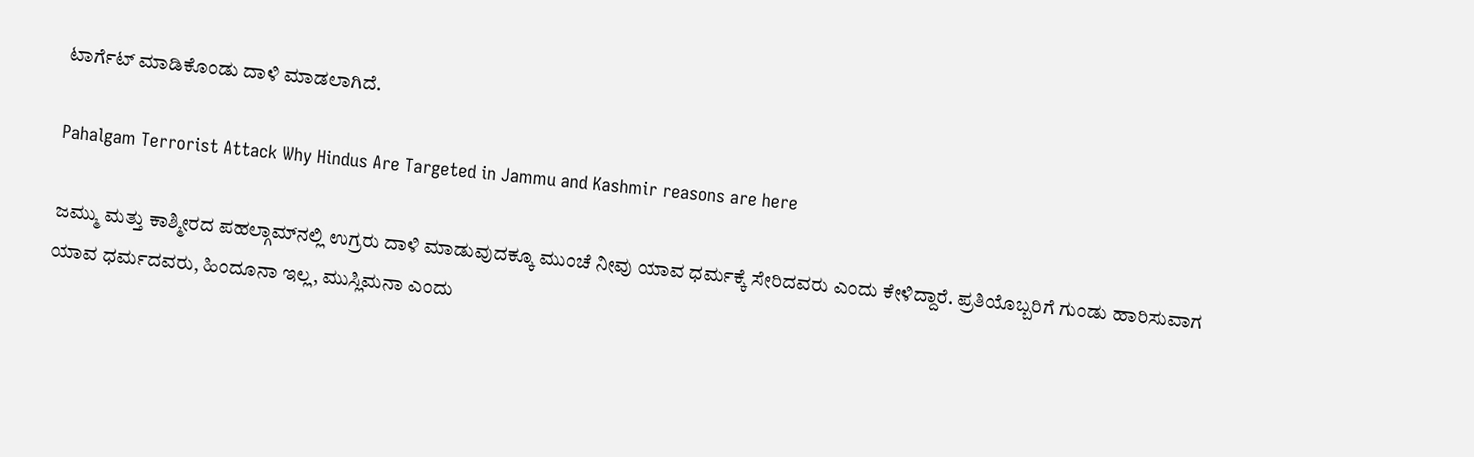ಟಾರ್ಗೆಟ್‌ ಮಾಡಿಕೊಂಡು ದಾಳಿ ಮಾಡಲಾಗಿದೆ.

Pahalgam Terrorist Attack Why Hindus Are Targeted in Jammu and Kashmir reasons are here

ಜಮ್ಮು ಮತ್ತು ಕಾಶ್ಮೀರದ ಪಹಲ್ಗಾಮ್‌ನಲ್ಲಿ ಉಗ್ರರು ದಾಳಿ ಮಾಡುವುದಕ್ಕೂ ಮುಂಚೆ ನೀವು ಯಾವ ಧರ್ಮಕ್ಕೆ ಸೇರಿದವರು ಎಂದು ಕೇಳಿದ್ದಾರೆ. ಪ್ರತಿಯೊಬ್ಬರಿಗೆ ಗುಂಡು ಹಾರಿಸುವಾಗ ಯಾವ ಧರ್ಮದವರು, ಹಿಂದೂನಾ ಇಲ್ಲ, ಮುಸ್ಲಿಮನಾ ಎಂದು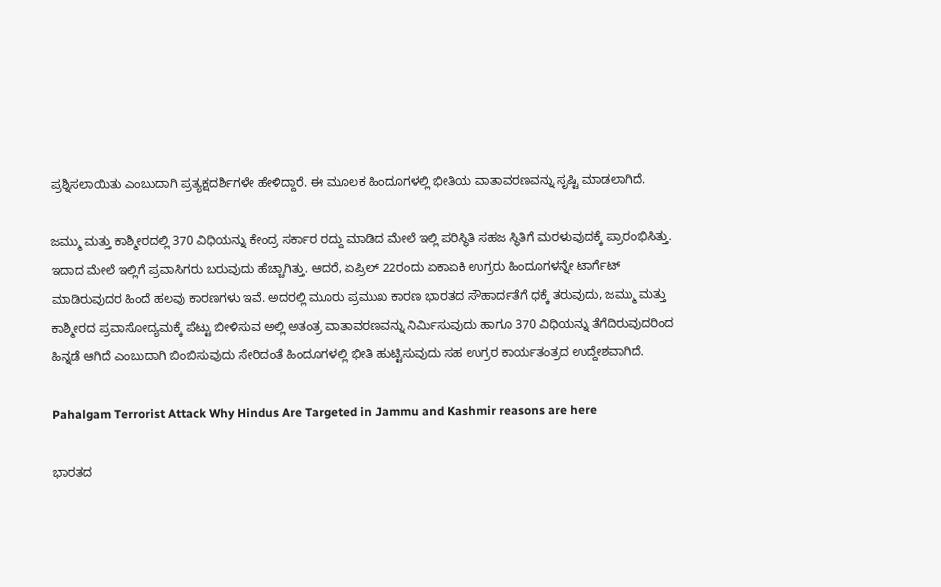ಪ್ರಶ್ನಿಸಲಾಯಿತು ಎಂಬುದಾಗಿ ಪ್ರತ್ಯಕ್ಷದರ್ಶಿಗಳೇ ಹೇಳಿದ್ದಾರೆ. ಈ ಮೂಲಕ ಹಿಂದೂಗಳಲ್ಲಿ ಭೀತಿಯ ವಾತಾವರಣವನ್ನು ಸೃಷ್ಟಿ ಮಾಡಲಾಗಿದೆ.

ಜಮ್ಮು ಮತ್ತು ಕಾಶ್ಮೀರದಲ್ಲಿ 370 ವಿಧಿಯನ್ನು ಕೇಂದ್ರ ಸರ್ಕಾರ ರದ್ದು ಮಾಡಿದ ಮೇಲೆ ಇಲ್ಲಿ ಪರಿಸ್ಥಿತಿ ಸಹಜ ಸ್ಥಿತಿಗೆ ಮರಳುವುದಕ್ಕೆ ಪ್ರಾರಂಭಿಸಿತ್ತು. ಇದಾದ ಮೇಲೆ ಇಲ್ಲಿಗೆ ಪ್ರವಾಸಿಗರು ಬರುವುದು ಹೆಚ್ಚಾಗಿತ್ತು. ಆದರೆ, ಏಪ್ರಿಲ್‌ 22ರಂದು ಏಕಾಏಕಿ ಉಗ್ರರು ಹಿಂದೂಗಳನ್ನೇ ಟಾರ್ಗೆಟ್‌ ಮಾಡಿರುವುದರ ಹಿಂದೆ ಹಲವು ಕಾರಣಗಳು ಇವೆ. ಅದರಲ್ಲಿ ಮೂರು ಪ್ರಮುಖ ಕಾರಣ ಭಾರತದ ಸೌಹಾರ್ದತೆಗೆ ಧಕ್ಕೆ ತರುವುದು, ಜಮ್ಮು ಮತ್ತು ಕಾಶ್ಮೀರದ ಪ್ರವಾಸೋದ್ಯಮಕ್ಕೆ ಪೆಟ್ಟು ಬೀಳಿಸುವ ಅಲ್ಲಿ ಅತಂತ್ರ ವಾತಾವರಣವನ್ನು ನಿರ್ಮಿಸುವುದು ಹಾಗೂ 370 ವಿಧಿಯನ್ನು ತೆಗೆದಿರುವುದರಿಂದ ಹಿನ್ನಡೆ ಆಗಿದೆ ಎಂಬುದಾಗಿ ಬಿಂಬಿಸುವುದು ಸೇರಿದಂತೆ ಹಿಂದೂಗಳಲ್ಲಿ ಭೀತಿ ಹುಟ್ಟಿಸುವುದು ಸಹ ಉಗ್ರರ ಕಾರ್ಯತಂತ್ರದ ಉದ್ದೇಶವಾಗಿದೆ.

Pahalgam Terrorist Attack Why Hindus Are Targeted in Jammu and Kashmir reasons are here

ಭಾರತದ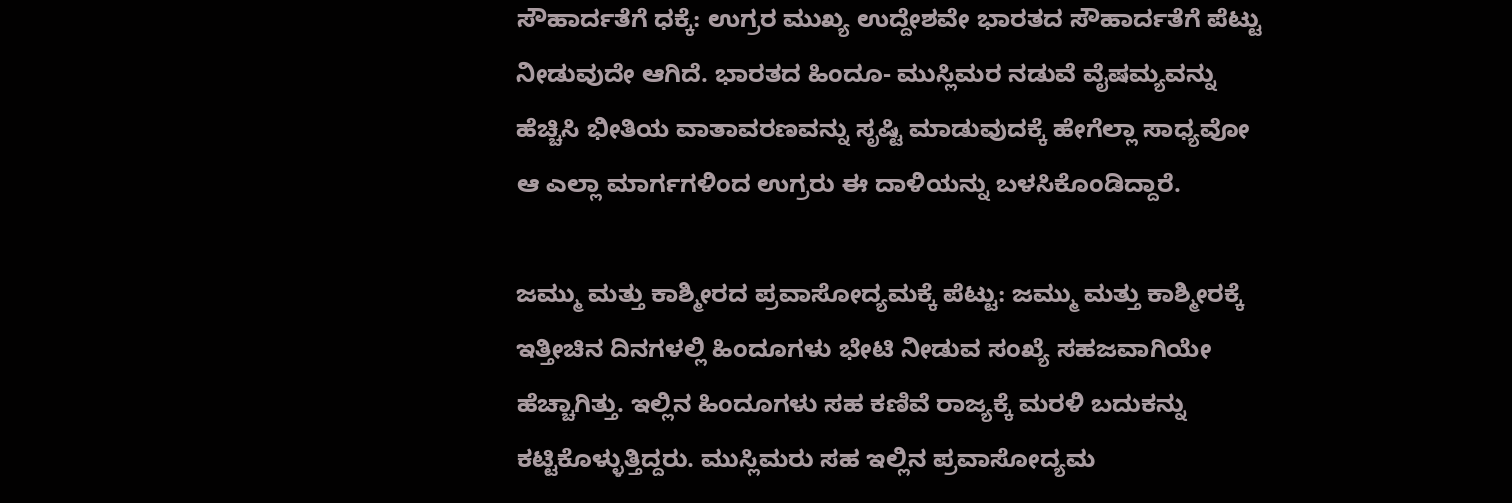ಸೌಹಾರ್ದತೆಗೆ ಧಕ್ಕೆ: ಉಗ್ರರ ಮುಖ್ಯ ಉದ್ದೇಶವೇ ಭಾರತದ ಸೌಹಾರ್ದತೆಗೆ ಪೆಟ್ಟು ನೀಡುವುದೇ ಆಗಿದೆ. ಭಾರತದ ಹಿಂದೂ- ಮುಸ್ಲಿಮರ ನಡುವೆ ವೈಷಮ್ಯವನ್ನು ಹೆಚ್ಚಿಸಿ ಭೀತಿಯ ವಾತಾವರಣವನ್ನು ಸೃಷ್ಟಿ ಮಾಡುವುದಕ್ಕೆ ಹೇಗೆಲ್ಲಾ ಸಾಧ್ಯವೋ ಆ ಎಲ್ಲಾ ಮಾರ್ಗಗಳಿಂದ ಉಗ್ರರು ಈ ದಾಳಿಯನ್ನು ಬಳಸಿಕೊಂಡಿದ್ದಾರೆ.

ಜಮ್ಮು ಮತ್ತು ಕಾಶ್ಮೀರದ ಪ್ರವಾಸೋದ್ಯಮಕ್ಕೆ ಪೆಟ್ಟು: ಜಮ್ಮು ಮತ್ತು ಕಾಶ್ಮೀರಕ್ಕೆ ಇತ್ತೀಚಿನ ದಿನಗಳಲ್ಲಿ ಹಿಂದೂಗಳು ಭೇಟಿ ನೀಡುವ ಸಂಖ್ಯೆ ಸಹಜವಾಗಿಯೇ ಹೆಚ್ಚಾಗಿತ್ತು. ಇಲ್ಲಿನ ಹಿಂದೂಗಳು ಸಹ ಕಣಿವೆ ರಾಜ್ಯಕ್ಕೆ ಮರಳಿ ಬದುಕನ್ನು ಕಟ್ಟಿಕೊಳ್ಳುತ್ತಿದ್ದರು. ಮುಸ್ಲಿಮರು ಸಹ ಇಲ್ಲಿನ ಪ್ರವಾಸೋದ್ಯಮ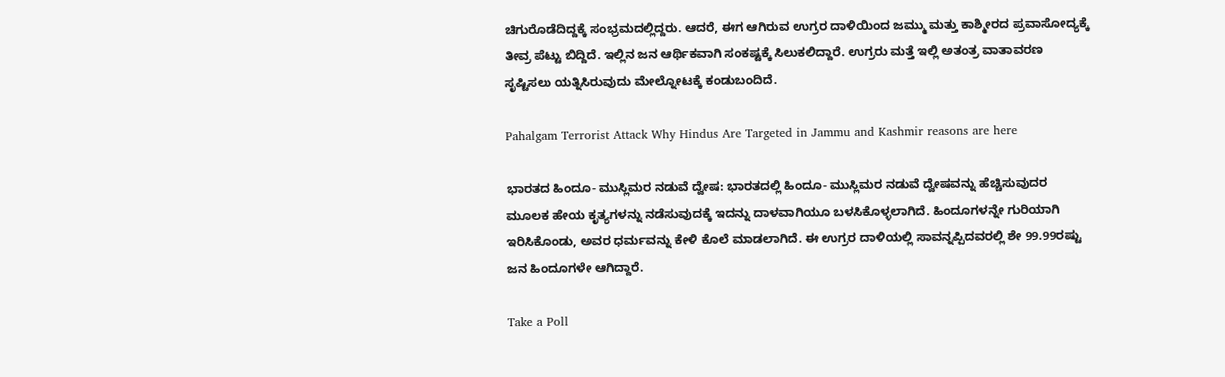ಚಿಗುರೊಡೆದಿದ್ದಕ್ಕೆ ಸಂಭ್ರಮದಲ್ಲಿದ್ದರು. ಆದರೆ, ಈಗ ಆಗಿರುವ ಉಗ್ರರ ದಾಳಿಯಿಂದ ಜಮ್ಮು ಮತ್ತು ಕಾಶ್ಮೀರದ ಪ್ರವಾಸೋದ್ಯಕ್ಕೆ ತೀವ್ರ ಪೆಟ್ಟು ಬಿದ್ದಿದೆ. ಇಲ್ಲಿನ ಜನ ಆರ್ಥಿಕವಾಗಿ ಸಂಕಷ್ಟಕ್ಕೆ ಸಿಲುಕಲಿದ್ದಾರೆ. ಉಗ್ರರು ಮತ್ತೆ ಇಲ್ಲಿ ಅತಂತ್ರ ವಾತಾವರಣ ಸೃಷ್ಟಿಸಲು ಯತ್ನಿಸಿರುವುದು ಮೇಲ್ನೋಟಕ್ಕೆ ಕಂಡುಬಂದಿದೆ.

Pahalgam Terrorist Attack Why Hindus Are Targeted in Jammu and Kashmir reasons are here

ಭಾರತದ ಹಿಂದೂ- ಮುಸ್ಲಿಮರ ನಡುವೆ ದ್ವೇಷ: ಭಾರತದಲ್ಲಿ ಹಿಂದೂ- ಮುಸ್ಲಿಮರ ನಡುವೆ ದ್ವೇಷವನ್ನು ಹೆಚ್ಚಿಸುವುದರ ಮೂಲಕ ಹೇಯ ಕೃತ್ಯಗಳನ್ನು ನಡೆಸುವುದಕ್ಕೆ ಇದನ್ನು ದಾಳವಾಗಿಯೂ ಬಳಸಿಕೊಳ್ಳಲಾಗಿದೆ. ಹಿಂದೂಗಳನ್ನೇ ಗುರಿಯಾಗಿ ಇರಿಸಿಕೊಂಡು, ಅವರ ಧರ್ಮವನ್ನು ಕೇಳಿ ಕೊಲೆ ಮಾಡಲಾಗಿದೆ. ಈ ಉಗ್ರರ ದಾಳಿಯಲ್ಲಿ ಸಾವನ್ನಪ್ಪಿದವರಲ್ಲಿ ಶೇ 99.99ರಷ್ಟು ಜನ ಹಿಂದೂಗಳೇ ಆಗಿದ್ದಾರೆ.

Take a Poll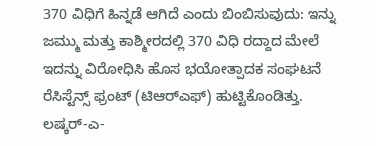370 ವಿಧಿಗೆ ಹಿನ್ನಡೆ ಆಗಿದೆ ಎಂದು ಬಿಂಬಿಸುವುದು: ಇನ್ನು ಜಮ್ಮು ಮತ್ತು ಕಾಶ್ಮೀರದಲ್ಲಿ 370 ವಿಧಿ ರದ್ದಾದ ಮೇಲೆ ಇದನ್ನು ವಿರೋಧಿಸಿ ಹೊಸ ಭಯೋತ್ಪಾದಕ ಸಂಘಟನೆ ರೆಸಿಸ್ಟೆನ್ಸ್ ಫ್ರಂಟ್ (ಟಿಆರ್‌ಎಫ್‌) ಹುಟ್ಟಿಕೊಂಡಿತ್ತು. ಲಷ್ಕರ್-ಎ-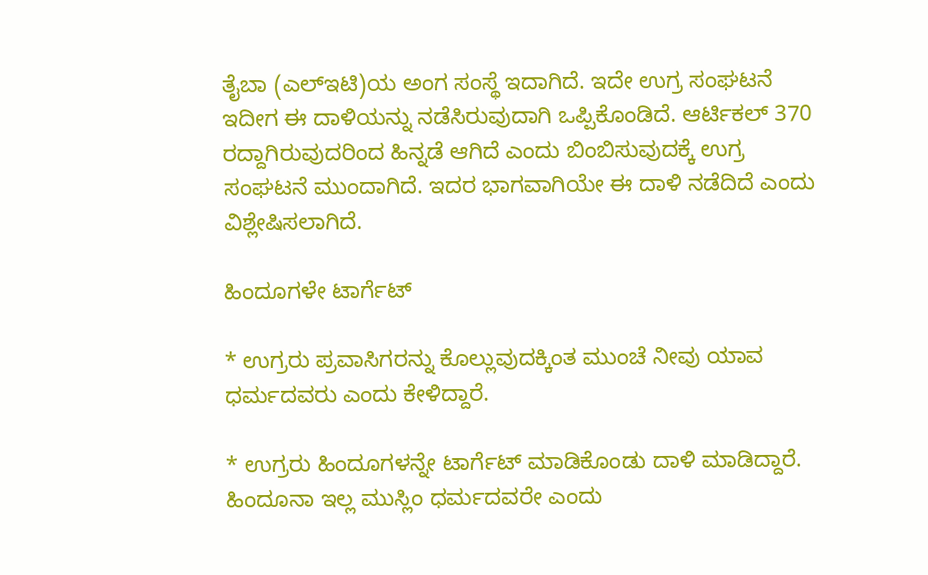ತೈಬಾ (ಎಲ್ಇಟಿ)ಯ ಅಂಗ ಸಂಸ್ಥೆ ಇದಾಗಿದೆ. ಇದೇ ಉಗ್ರ ಸಂಘಟನೆ ಇದೀಗ ಈ ದಾಳಿಯನ್ನು ನಡೆಸಿರುವುದಾಗಿ ಒಪ್ಪಿಕೊಂಡಿದೆ. ಆರ್ಟಿಕಲ್‌ 370 ರದ್ದಾಗಿರುವುದರಿಂದ ಹಿನ್ನಡೆ ಆಗಿದೆ ಎಂದು ಬಿಂಬಿಸುವುದಕ್ಕೆ ಉಗ್ರ ಸಂಘಟನೆ ಮುಂದಾಗಿದೆ. ಇದರ ಭಾಗವಾಗಿಯೇ ಈ ದಾಳಿ ನಡೆದಿದೆ ಎಂದು ವಿಶ್ಲೇಷಿಸಲಾಗಿದೆ.

ಹಿಂದೂಗಳೇ ಟಾರ್ಗೆಟ್‌

* ಉಗ್ರರು ಪ್ರವಾಸಿಗರನ್ನು ಕೊಲ್ಲುವುದಕ್ಕಿಂತ ಮುಂಚೆ ನೀವು ಯಾವ ಧರ್ಮದವರು ಎಂದು ಕೇಳಿದ್ದಾರೆ.

* ಉಗ್ರರು ಹಿಂದೂಗಳನ್ನೇ ಟಾರ್ಗೆಟ್‌ ಮಾಡಿಕೊಂಡು ದಾಳಿ ಮಾಡಿದ್ದಾರೆ. ಹಿಂದೂನಾ ಇಲ್ಲ ಮುಸ್ಲಿಂ ಧರ್ಮದವರೇ ಎಂದು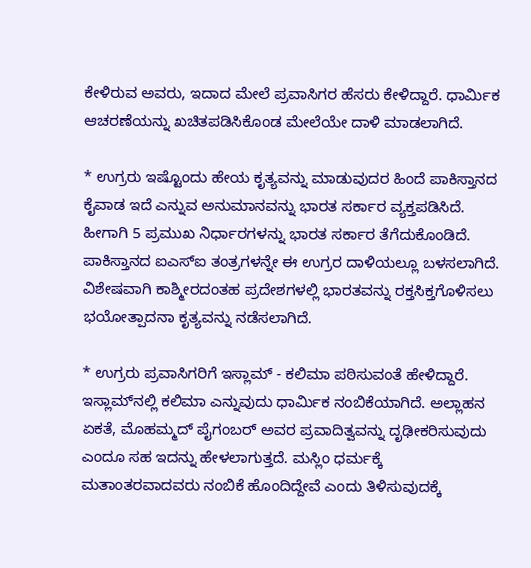ಕೇಳಿರುವ ಅವರು, ಇದಾದ ಮೇಲೆ ಪ್ರವಾಸಿಗರ ಹೆಸರು ಕೇಳಿದ್ದಾರೆ. ಧಾರ್ಮಿಕ ಆಚರಣೆಯನ್ನು ಖಚಿತಪಡಿಸಿಕೊಂಡ ಮೇಲೆಯೇ ದಾಳಿ ಮಾಡಲಾಗಿದೆ.

* ಉಗ್ರರು ಇಷ್ಟೊಂದು ಹೇಯ ಕೃತ್ಯವನ್ನು ಮಾಡುವುದರ ಹಿಂದೆ ಪಾಕಿಸ್ತಾನದ ಕೈವಾಡ ಇದೆ ಎನ್ನುವ ಅನುಮಾನವನ್ನು ಭಾರತ ಸರ್ಕಾರ ವ್ಯಕ್ತಪಡಿಸಿದೆ. ಹೀಗಾಗಿ 5 ಪ್ರಮುಖ ನಿರ್ಧಾರಗಳನ್ನು ಭಾರತ ಸರ್ಕಾರ ತೆಗೆದುಕೊಂಡಿದೆ. ಪಾಕಿಸ್ತಾನದ ಐಎಸ್ಐ ತಂತ್ರಗಳನ್ನೇ ಈ ಉಗ್ರರ ದಾಳಿಯಲ್ಲೂ ಬಳಸಲಾಗಿದೆ. ವಿಶೇಷವಾಗಿ ಕಾಶ್ಮೀರದಂತಹ ಪ್ರದೇಶಗಳಲ್ಲಿ ಭಾರತವನ್ನು ರಕ್ತಸಿಕ್ತಗೊಳಿಸಲು ಭಯೋತ್ಪಾದನಾ ಕೃತ್ಯವನ್ನು ನಡೆಸಲಾಗಿದೆ.

* ಉಗ್ರರು ಪ್ರವಾಸಿಗರಿಗೆ ಇಸ್ಲಾಮ್‌ - ಕಲಿಮಾ ಪಠಿಸುವಂತೆ ಹೇಳಿದ್ದಾರೆ. ಇಸ್ಲಾಮ್‌ನಲ್ಲಿ ಕಲಿಮಾ ಎನ್ನುವುದು ಧಾರ್ಮಿಕ ನಂಬಿಕೆಯಾಗಿದೆ. ಅಲ್ಲಾಹನ ಏಕತೆ, ಮೊಹಮ್ಮದ್‌ ಪೈಗಂಬರ್‌ ಅವರ ಪ್ರವಾದಿತ್ವವನ್ನು ದೃಢೀಕರಿಸುವುದು ಎಂದೂ ಸಹ ಇದನ್ನು ಹೇಳಲಾಗುತ್ತದೆ. ಮಸ್ಲಿಂ ಧರ್ಮಕ್ಕೆ ಮತಾಂತರವಾದವರು ನಂಬಿಕೆ ಹೊಂದಿದ್ದೇವೆ ಎಂದು ತಿಳಿಸುವುದಕ್ಕೆ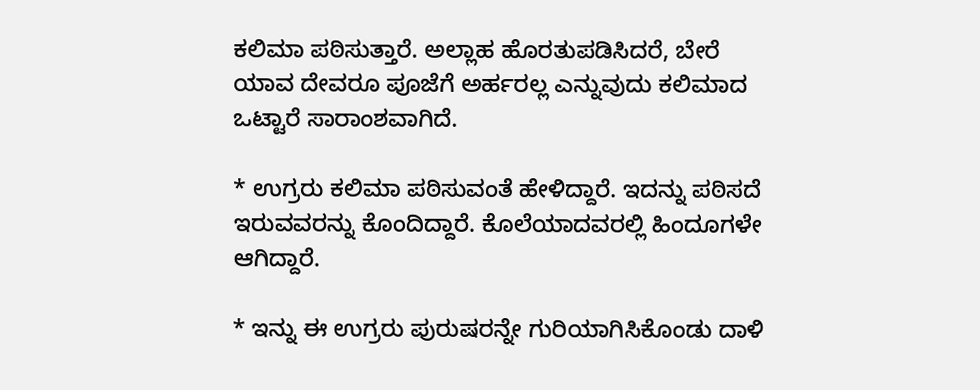ಕಲಿಮಾ ಪಠಿಸುತ್ತಾರೆ. ಅಲ್ಲಾಹ ಹೊರತುಪಡಿಸಿದರೆ, ಬೇರೆ ಯಾವ ದೇವರೂ ಪೂಜೆಗೆ ಅರ್ಹರಲ್ಲ ಎನ್ನುವುದು ಕಲಿಮಾದ ಒಟ್ಟಾರೆ ಸಾರಾಂಶವಾಗಿದೆ.

* ಉಗ್ರರು ಕಲಿಮಾ ಪಠಿಸುವಂತೆ ಹೇಳಿದ್ದಾರೆ. ಇದನ್ನು ಪಠಿಸದೆ ಇರುವವರನ್ನು ಕೊಂದಿದ್ದಾರೆ. ಕೊಲೆಯಾದವರಲ್ಲಿ ಹಿಂದೂಗಳೇ ಆಗಿದ್ದಾರೆ.

* ಇನ್ನು ಈ ಉಗ್ರರು ಪುರುಷರನ್ನೇ ಗುರಿಯಾಗಿಸಿಕೊಂಡು ದಾಳಿ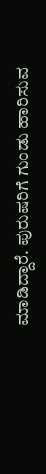ಮಾಡಿದ್ದಾರೆ. ಪುರುಷರಿಗೆ ಗುಂಡು ಹಾರಿಸುವ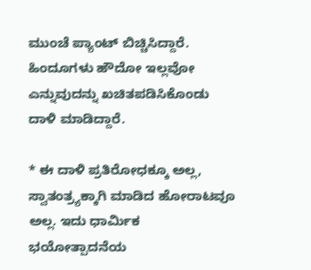ಮುಂಚೆ ಪ್ಯಾಂಟ್ ಬಿಚ್ಚಿಸಿದ್ದಾರೆ. ಹಿಂದೂಗಳು ಹೌದೋ ಇಲ್ಲವೋ ಎನ್ನುವುದನ್ನು ಖಚಿತಪಡಿಸಿಕೊಂಡು ದಾಳಿ ಮಾಡಿದ್ದಾರೆ.

* ಈ ದಾಳಿ ಪ್ರತಿರೋಧಕ್ಕೂ ಅಲ್ಲ, ಸ್ವಾತಂತ್ರ್ಯಕ್ಕಾಗಿ ಮಾಡಿದ ಹೋರಾಟವೂ ಅಲ್ಲ. ಇದು ಧಾರ್ಮಿಕ ಭಯೋತ್ಪಾದನೆಯ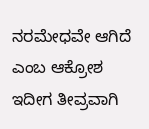ನರಮೇಧವೇ ಆಗಿದೆ ಎಂಬ ಆಕ್ರೋಶ ಇದೀಗ ತೀವ್ರವಾಗಿ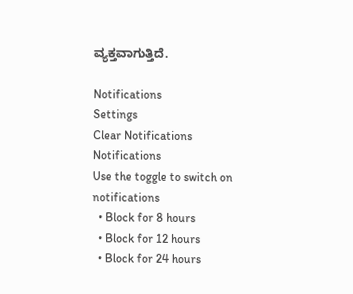ವ್ಯಕ್ತವಾಗುತ್ತಿದೆ.

Notifications
Settings
Clear Notifications
Notifications
Use the toggle to switch on notifications
  • Block for 8 hours
  • Block for 12 hours
  • Block for 24 hours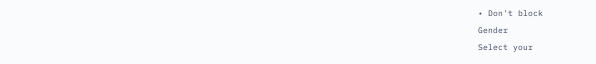• Don't block
Gender
Select your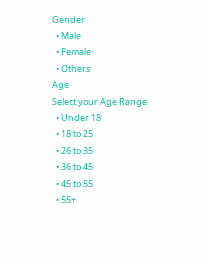Gender
  • Male
  • Female
  • Others
Age
Select your Age Range
  • Under 18
  • 18 to 25
  • 26 to 35
  • 36 to 45
  • 45 to 55
  • 55+